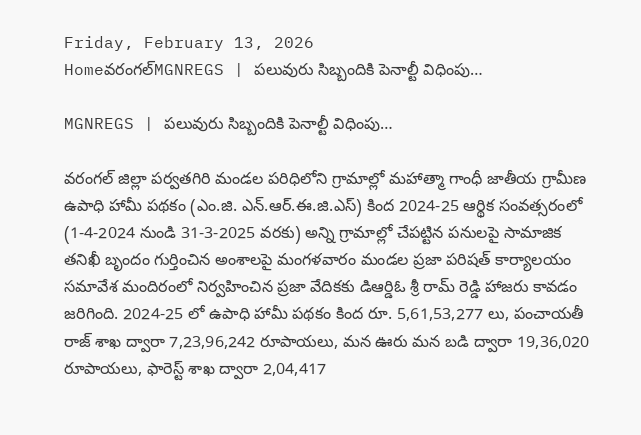Friday, February 13, 2026
Homeవరంగల్‌MGNREGS | పలువురు సిబ్బందికి పెనాల్టీ విధింపు…

MGNREGS | పలువురు సిబ్బందికి పెనాల్టీ విధింపు…

వరంగల్ జిల్లా పర్వతగిరి మండల పరిధిలోని గ్రామాల్లో మహాత్మా గాంధీ జాతీయ గ్రామీణ ఉపాధి హామీ పథకం (ఎం.జి. ఎన్.ఆర్.ఈ.జి.ఎస్) కింద 2024-25 ఆర్థిక సంవత్సరంలో (1-4-2024 నుండి 31-3-2025 వరకు) అన్ని గ్రామాల్లో చేపట్టిన పనులపై సామాజిక తనిఖీ బృందం గుర్తించిన అంశాలపై మంగళవారం మండల ప్రజా పరిషత్ కార్యాలయం సమావేశ మందిరంలో నిర్వహించిన ప్రజా వేదికకు డిఆర్డిఓ శ్రీ రామ్ రెడ్డి హాజరు కావడం జరిగింది. 2024-25 లో ఉపాధి హామీ పథకం కింద రూ. 5,61,53,277 లు, పంచాయతీ రాజ్ శాఖ ద్వారా 7,23,96,242 రూపాయలు, మన ఊరు మన బడి ద్వారా 19,36,020 రూపాయలు, ఫారెస్ట్ శాఖ ద్వారా 2,04,417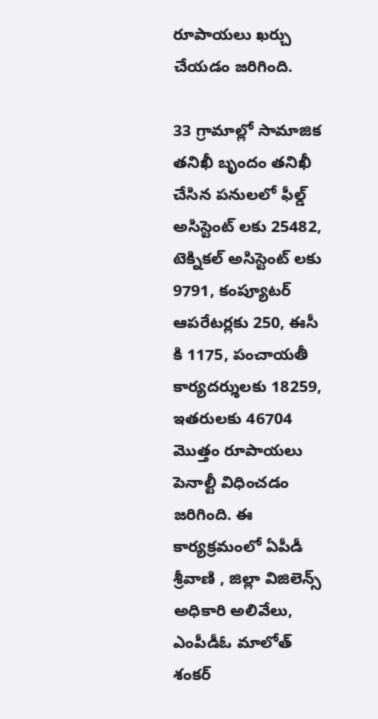రూపాయలు ఖర్చు చేయడం జరిగింది.

33 గ్రామాల్లో సామాజిక తనిఖీ బృందం తనిఖీ చేసిన పనులలో ఫీల్డ్ అసిస్టెంట్ లకు 25482, టెక్నికల్ అసిస్టెంట్ లకు 9791, కంప్యూటర్ ఆపరేటర్లకు 250, ఈసీ కి 1175, పంచాయతీ కార్యదర్శులకు 18259, ఇతరులకు 46704 మొత్తం రూపాయలు పెనాల్టీ విధించడం జరిగింది. ఈ కార్యక్రమంలో ఏపీడీ శ్రీవాణి , జిల్లా విజిలెన్స్ అధికారి అలివేలు, ఎంపీడీఓ మాలోత్ శంకర్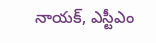నాయక్, ఎస్టీఎం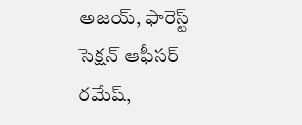అజయ్, ఫారెస్ట్ సెక్షన్ ఆఫీసర్ రమేష్,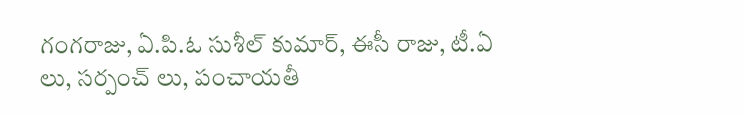గంగరాజు, ఏ.పి.ఓ సుశీల్ కుమార్, ఈసీ రాజు, టీ.ఏ లు, సర్పంచ్ లు, పంచాయతీ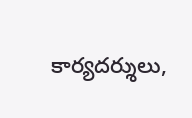కార్యదర్శులు,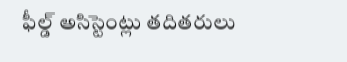ఫీల్డ్ అసిస్టెంట్లు తదితరులు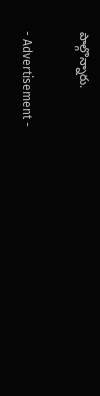పాల్గొన్నారు.

- Advertisement -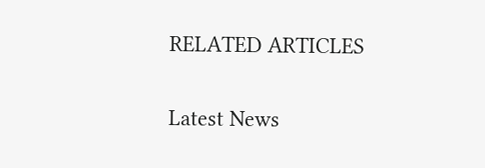RELATED ARTICLES

Latest News